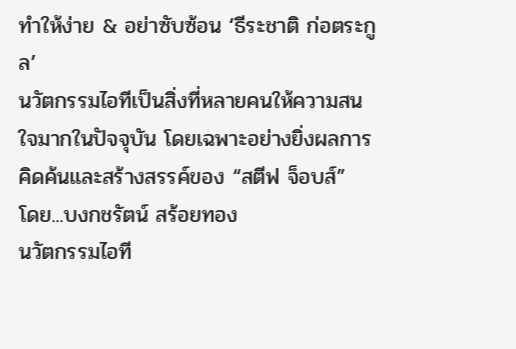ทำให้ง่าย & อย่าซับซ้อน ‘ธีระชาติ ก่อตระกูล’
นวัตกรรมไอทีเป็นสิ่งที่หลายคนให้ความสนใจมากในปัจจุบัน โดยเฉพาะอย่างยิ่งผลการคิดค้นและสร้างสรรค์ของ “สตีฟ จ็อบส์”
โดย...บงกชรัตน์ สร้อยทอง
นวัตกรรมไอที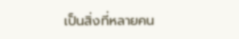เป็นสิ่งที่หลายคน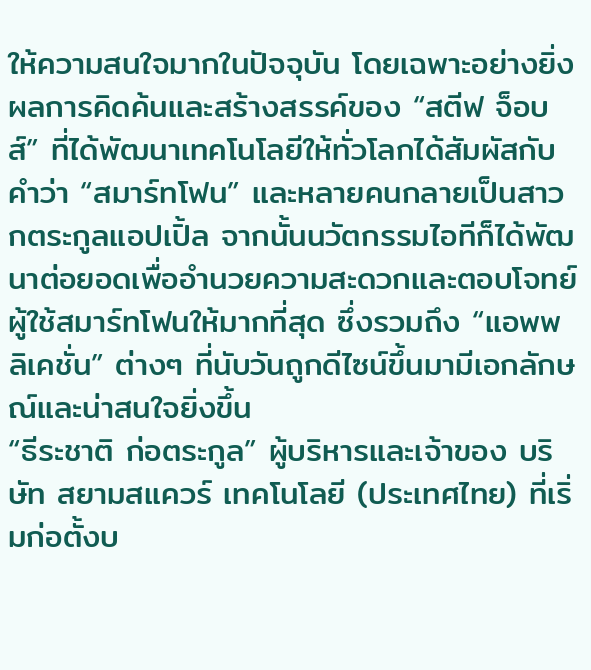ให้ความสนใจมากในปัจจุบัน โดยเฉพาะอย่างยิ่งผลการคิดค้นและสร้างสรรค์ของ “สตีฟ จ็อบส์” ที่ได้พัฒนาเทคโนโลยีให้ทั่วโลกได้สัมผัสกับคำว่า “สมาร์ทโฟน” และหลายคนกลายเป็นสาวกตระกูลแอปเปิ้ล จากนั้นนวัตกรรมไอทีก็ได้พัฒนาต่อยอดเพื่ออำนวยความสะดวกและตอบโจทย์ผู้ใช้สมาร์ทโฟนให้มากที่สุด ซึ่งรวมถึง “แอพพลิเคชั่น” ต่างๆ ที่นับวันถูกดีไซน์ขึ้นมามีเอกลักษณ์และน่าสนใจยิ่งขึ้น
“ธีระชาติ ก่อตระกูล” ผู้บริหารและเจ้าของ บริษัท สยามสแควร์ เทคโนโลยี (ประเทศไทย) ที่เริ่มก่อตั้งบ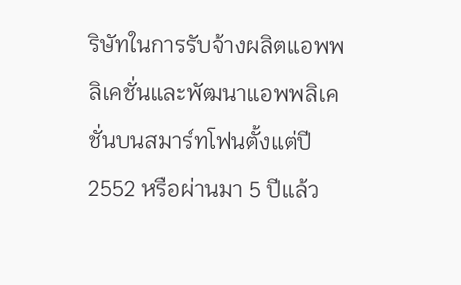ริษัทในการรับจ้างผลิตแอพพลิเคชั่นและพัฒนาแอพพลิเคชั่นบนสมาร์ทโฟนตั้งแต่ปี 2552 หรือผ่านมา 5 ปีแล้ว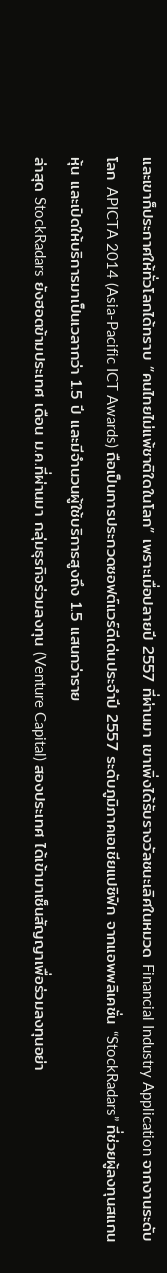และเขาก็ประกาศให้ทั่วโลกได้ทราบ “คนไทยไม่แพ้ชาติใดในโลก” เพราะเมื่อปลายปี 2557 ที่ผ่านมา เขาเพิ่งได้รับรางวัลชนะเลิศในหมวด Financial Industry Application จากงานระดับโลก APICTA 2014 (Asia-Pacific ICT Awards) ถือเป็นการประกวดซอฟต์แวร์ดีเด่นประจำปี 2557 ระดับภูมิภาคเอเชียแปซิฟิก จากแอพพลิเคชั่น “StockRadars” ที่ช่วยผู้ลงทุนสแกนหุ้น และเปิดให้บริการมาเป็นเวลากว่า 1.5 ปี และมีจำนวนผู้ใช้บริการสูงถึง 1.5 แสนกว่าราย
ล่าสุด StockRadars ยังฮอตข้ามประเทศ เดือน ม.ค.ที่ผ่านมา กลุ่มธุรกิจร่วมลงทุน (Venture Capital) สองประเทศ ได้เข้ามาเซ็นสัญญาเพื่อร่วมลงทุนอย่า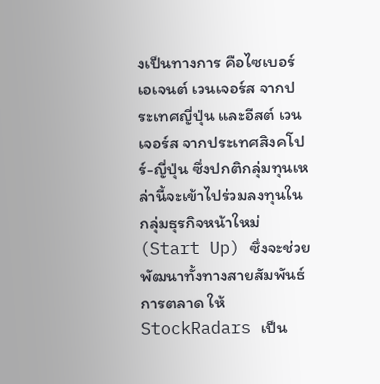งเป็นทางการ คือไซเบอร์ เอเจนต์ เวนเจอร์ส จากประเทศญี่ปุ่น และอีสต์ เวนเจอร์ส จากประเทศสิงคโปร์-ญี่ปุ่น ซึ่งปกติกลุ่มทุนเหล่านี้จะเข้าไปร่วมลงทุนในกลุ่มธุรกิจหน้าใหม่ (Start Up) ซึ่งจะช่วยพัฒนาทั้งทางสายสัมพันธ์ การตลาด ให้ StockRadars เป็น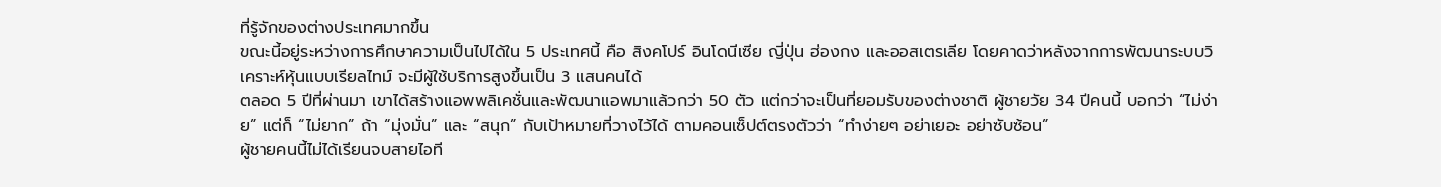ที่รู้จักของต่างประเทศมากขึ้น
ขณะนี้อยู่ระหว่างการศึกษาความเป็นไปได้ใน 5 ประเทศนี้ คือ สิงคโปร์ อินโดนีเซีย ญี่ปุ่น ฮ่องกง และออสเตรเลีย โดยคาดว่าหลังจากการพัฒนาระบบวิเคราะห์หุ้นแบบเรียลไทม์ จะมีผู้ใช้บริการสูงขึ้นเป็น 3 แสนคนได้
ตลอด 5 ปีที่ผ่านมา เขาได้สร้างแอพพลิเคชั่นและพัฒนาแอพมาแล้วกว่า 50 ตัว แต่กว่าจะเป็นที่ยอมรับของต่างชาติ ผู้ชายวัย 34 ปีคนนี้ บอกว่า “ไม่ง่าย” แต่ก็ “ไม่ยาก” ถ้า “มุ่งมั่น” และ “สนุก” กับเป้าหมายที่วางไว้ได้ ตามคอนเซ็ปต์ตรงตัวว่า “ทำง่ายๆ อย่าเยอะ อย่าซับซ้อน”
ผู้ชายคนนี้ไม่ได้เรียนจบสายไอที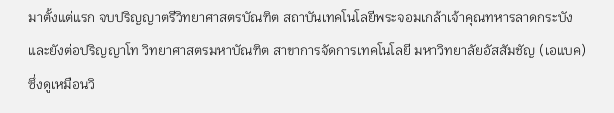มาตั้งแต่แรก จบปริญญาตรีวิทยาศาสตรบัณฑิต สถาบันเทคโนโลยีพระจอมเกล้าเจ้าคุณทหารลาดกระบัง และยังต่อปริญญาโท วิทยาศาสตรมหาบัณฑิต สาขาการจัดการเทคโนโลยี มหาวิทยาลัยอัสสัมชัญ (เอแบค) ซึ่งดูเหมือนวิ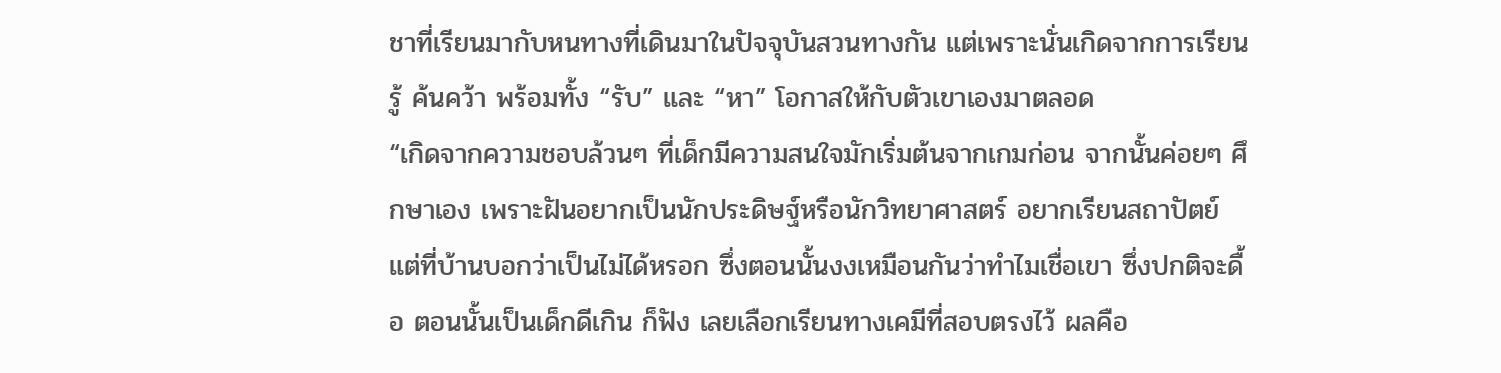ชาที่เรียนมากับหนทางที่เดินมาในปัจจุบันสวนทางกัน แต่เพราะนั่นเกิดจากการเรียนรู้ ค้นคว้า พร้อมทั้ง “รับ” และ “หา” โอกาสให้กับตัวเขาเองมาตลอด
“เกิดจากความชอบล้วนๆ ที่เด็กมีความสนใจมักเริ่มต้นจากเกมก่อน จากนั้นค่อยๆ ศึกษาเอง เพราะฝันอยากเป็นนักประดิษฐ์หรือนักวิทยาศาสตร์ อยากเรียนสถาปัตย์ แต่ที่บ้านบอกว่าเป็นไม่ได้หรอก ซึ่งตอนนั้นงงเหมือนกันว่าทำไมเชื่อเขา ซึ่งปกติจะดื้อ ตอนนั้นเป็นเด็กดีเกิน ก็ฟัง เลยเลือกเรียนทางเคมีที่สอบตรงไว้ ผลคือ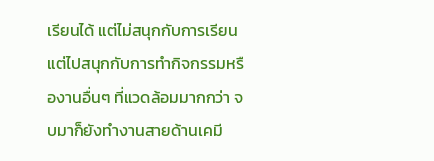เรียนได้ แต่ไม่สนุกกับการเรียน แต่ไปสนุกกับการทำกิจกรรมหรืองานอื่นๆ ที่แวดล้อมมากกว่า จบมาก็ยังทำงานสายด้านเคมี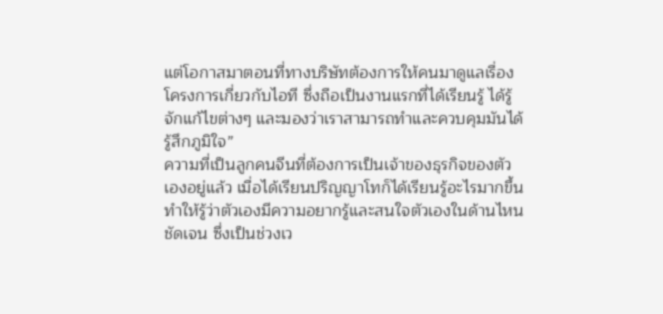แต่โอกาสมาตอนที่ทางบริษัทต้องการให้คนมาดูแลเรื่องโครงการเกี่ยวกับไอที ซึ่งถือเป็นงานแรกที่ได้เรียนรู้ ได้รู้จักแก้ไขต่างๆ และมองว่าเราสามารถทำและควบคุมมันได้ รู้สึกภูมิใจ”
ความที่เป็นลูกคนจีนที่ต้องการเป็นเจ้าของธุรกิจของตัวเองอยู่แล้ว เมื่อได้เรียนปริญญาโทก็ได้เรียนรู้อะไรมากขึ้น ทำให้รู้ว่าตัวเองมีความอยากรู้และสนใจตัวเองในด้านไหนชัดเจน ซึ่งเป็นช่วงเว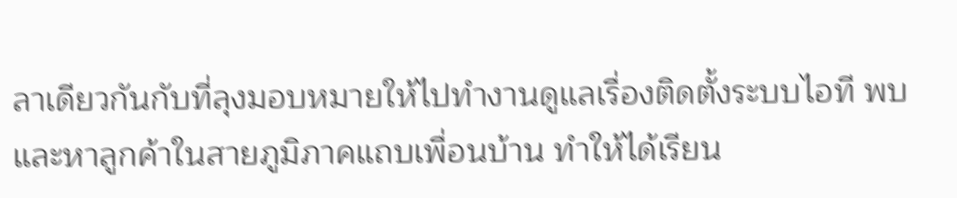ลาเดียวกันกับที่ลุงมอบหมายให้ไปทำงานดูแลเรื่องติดตั้งระบบไอที พบและหาลูกค้าในสายภูมิภาคแถบเพื่อนบ้าน ทำให้ได้เรียน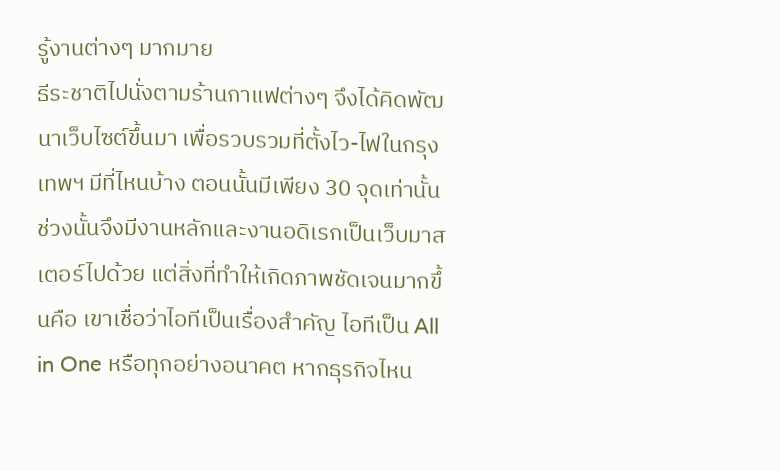รู้งานต่างๆ มากมาย
ธีระชาติไปนั่งตามร้านกาแฟต่างๆ จึงได้คิดพัฒนาเว็บไซต์ขึ้นมา เพื่อรวบรวมที่ตั้งไว-ไฟในกรุงเทพฯ มีที่ไหนบ้าง ตอนนั้นมีเพียง 30 จุดเท่านั้น ช่วงนั้นจึงมีงานหลักและงานอดิเรกเป็นเว็บมาสเตอร์ไปด้วย แต่สิ่งที่ทำให้เกิดภาพชัดเจนมากขึ้นคือ เขาเชื่อว่าไอทีเป็นเรื่องสำคัญ ไอทีเป็น All in One หรือทุกอย่างอนาคต หากธุรกิจไหน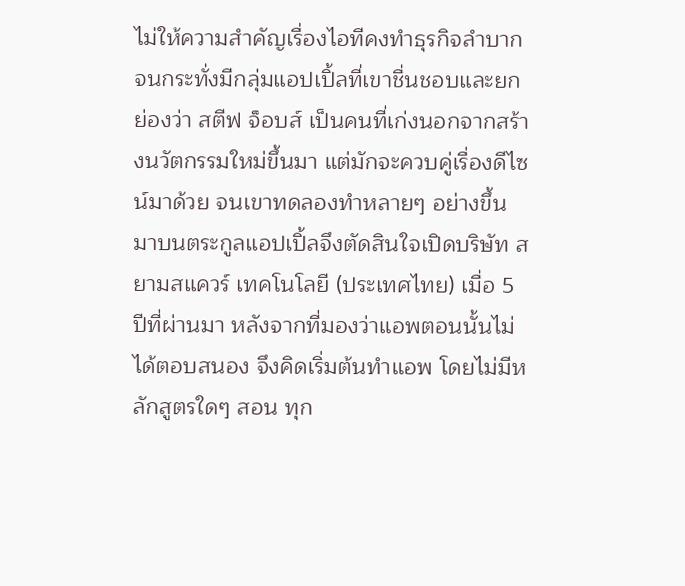ไม่ให้ความสำคัญเรื่องไอทีคงทำธุรกิจลำบาก
จนกระทั่งมีกลุ่มแอปเปิ้ลที่เขาชื่นชอบและยกย่องว่า สตีฟ จ็อบส์ เป็นคนที่เก่งนอกจากสร้างนวัตกรรมใหม่ขึ้นมา แต่มักจะควบคู่เรื่องดีไซน์มาด้วย จนเขาทดลองทำหลายๆ อย่างขึ้นมาบนตระกูลแอปเปิ้ลจึงตัดสินใจเปิดบริษัท สยามสแควร์ เทคโนโลยี (ประเทศไทย) เมื่อ 5 ปีที่ผ่านมา หลังจากที่มองว่าแอพตอนนั้นไม่ได้ตอบสนอง จึงคิดเริ่มต้นทำแอพ โดยไม่มีหลักสูตรใดๆ สอน ทุก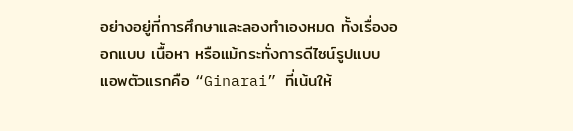อย่างอยู่ที่การศึกษาและลองทำเองหมด ทั้งเรื่องออกแบบ เนื้อหา หรือแม้กระทั่งการดีไซน์รูปแบบ
แอพตัวแรกคือ “Ginarai” ที่เน้นให้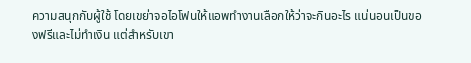ความสนุกกับผู้ใช้ โดยเขย่าจอไอโฟนให้แอพทำงานเลือกให้ว่าจะกินอะไร แน่นอนเป็นของฟรีและไม่ทำเงิน แต่สำหรับเขา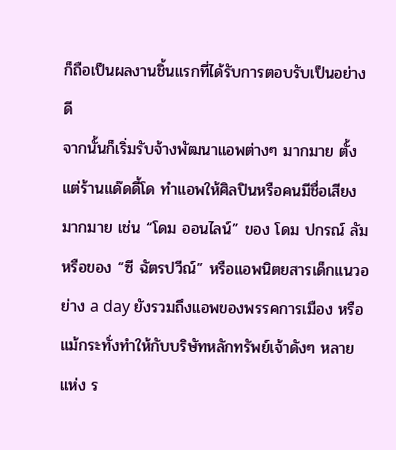ก็ถือเป็นผลงานชิ้นแรกที่ได้รับการตอบรับเป็นอย่างดี
จากนั้นก็เริ่มรับจ้างพัฒนาแอพต่างๆ มากมาย ตั้งแต่ร้านแด๊ดดี้โด ทำแอพให้ศิลปินหรือคนมีชื่อเสียงมากมาย เช่น “โดม ออนไลน์” ของ โดม ปกรณ์ ลัม หรือของ “ซี ฉัตรปวีณ์” หรือแอพนิตยสารเด็กแนวอย่าง a day ยังรวมถึงแอพของพรรคการเมือง หรือแม้กระทั่งทำให้กับบริษัทหลักทรัพย์เจ้าดังๆ หลายแห่ง ร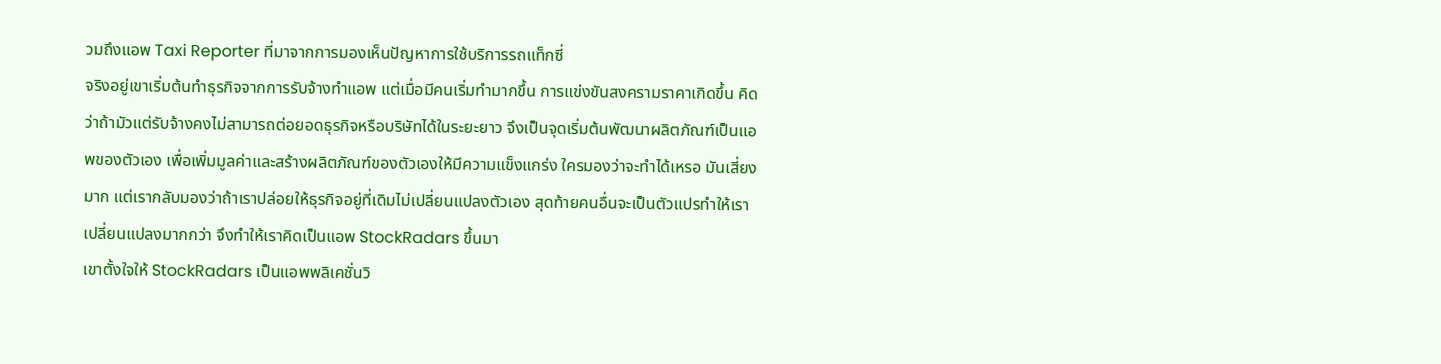วมถึงแอพ Taxi Reporter ที่มาจากการมองเห็นปัญหาการใช้บริการรถแท็กซี่
จริงอยู่เขาเริ่มต้นทำธุรกิจจากการรับจ้างทำแอพ แต่เมื่อมีคนเริ่มทำมากขึ้น การแข่งขันสงครามราคาเกิดขึ้น คิดว่าถ้ามัวแต่รับจ้างคงไม่สามารถต่อยอดธุรกิจหรือบริษัทได้ในระยะยาว จึงเป็นจุดเริ่มต้นพัฒนาผลิตภัณฑ์เป็นแอพของตัวเอง เพื่อเพิ่มมูลค่าและสร้างผลิตภัณฑ์ของตัวเองให้มีความแข็งแกร่ง ใครมองว่าจะทำได้เหรอ มันเสี่ยงมาก แต่เรากลับมองว่าถ้าเราปล่อยให้ธุรกิจอยู่ที่เดิมไม่เปลี่ยนแปลงตัวเอง สุดท้ายคนอื่นจะเป็นตัวแปรทำให้เราเปลี่ยนแปลงมากกว่า จึงทำให้เราคิดเป็นแอพ StockRadars ขึ้นมา
เขาตั้งใจให้ StockRadars เป็นแอพพลิเคชั่นวิ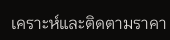เคราะห์และติดตามราคา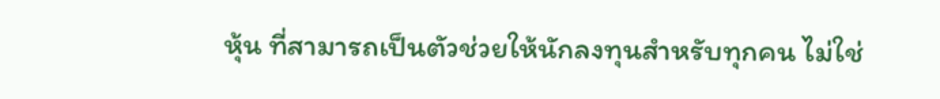หุ้น ที่สามารถเป็นตัวช่วยให้นักลงทุนสำหรับทุกคน ไม่ใช่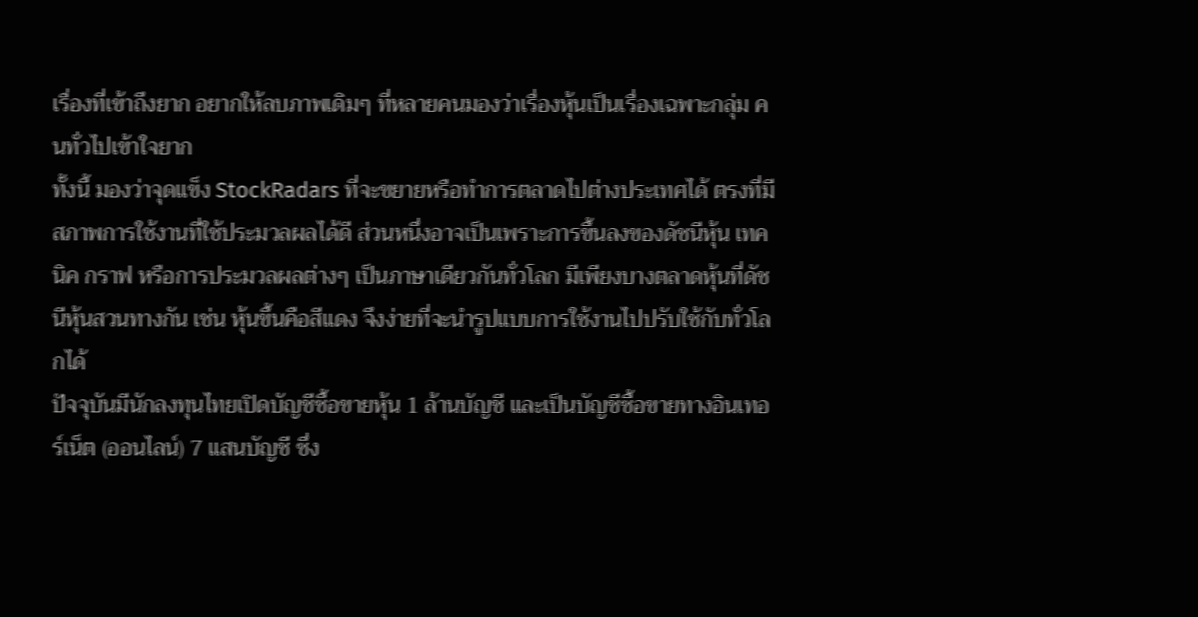เรื่องที่เข้าถึงยาก อยากให้ลบภาพเดิมๆ ที่หลายคนมองว่าเรื่องหุ้นเป็นเรื่องเฉพาะกลุ่ม คนทั่วไปเข้าใจยาก
ทั้งนี้ มองว่าจุดแข็ง StockRadars ที่จะขยายหรือทำการตลาดไปต่างประเทศได้ ตรงที่มีสภาพการใช้งานที่ใช้ประมวลผลได้ดี ส่วนหนึ่งอาจเป็นเพราะการขึ้นลงของดัชนีหุ้น เทคนิค กราฟ หรือการประมวลผลต่างๆ เป็นภาษาเดียวกันทั่วโลก มีเพียงบางตลาดหุ้นที่ดัชนีหุ้นสวนทางกัน เช่น หุ้นขึ้นคือสีแดง จึงง่ายที่จะนำรูปแบบการใช้งานไปปรับใช้กับทั่วโลกได้
ปัจจุบันมีนักลงทุนไทยเปิดบัญชีซื้อขายหุ้น 1 ล้านบัญชี และเป็นบัญชีซื้อขายทางอินเทอร์เน็ต (ออนไลน์) 7 แสนบัญชี ซึ่ง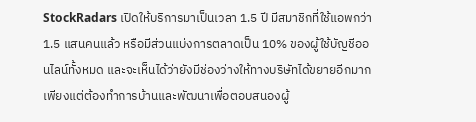StockRadars เปิดให้บริการมาเป็นเวลา 1.5 ปี มีสมาชิกที่ใช้แอพกว่า 1.5 แสนคนแล้ว หรือมีส่วนแบ่งการตลาดเป็น 10% ของผู้ใช้บัญชีออนไลน์ทั้งหมด และจะเห็นได้ว่ายังมีช่องว่างให้ทางบริษัทได้ขยายอีกมาก เพียงแต่ต้องทำการบ้านและพัฒนาเพื่อตอบสนองผู้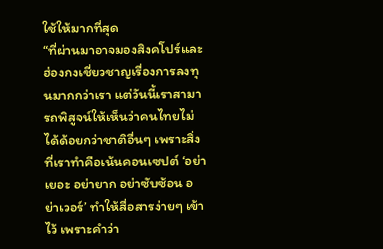ใช้ให้มากที่สุด
“ที่ผ่านมาอาจมองสิงคโปร์และฮ่องกงเชี่ยวชาญเรื่องการลงทุนมากกว่าเรา แต่วันนี้เราสามารถพิสูจน์ให้เห็นว่าคนไทยไม่ได้ด้อยกว่าชาติอื่นๆ เพราะสิ่งที่เราทำคือเน้นคอนเซปต์ ‘อย่าเยอะ อย่ายาก อย่าซับซ้อน อย่าเวอร์’ ทำให้สื่อสารง่ายๆ เข้าไว้ เพราะคำว่า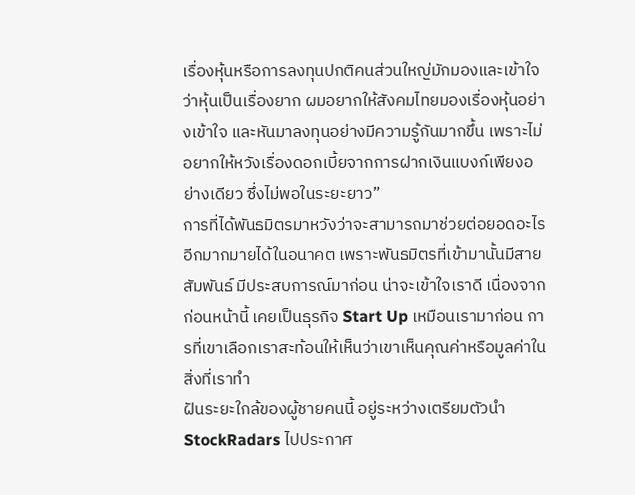เรื่องหุ้นหรือการลงทุนปกติคนส่วนใหญ่มักมองและเข้าใจว่าหุ้นเป็นเรื่องยาก ผมอยากให้สังคมไทยมองเรื่องหุ้นอย่างเข้าใจ และหันมาลงทุนอย่างมีความรู้กันมากขึ้น เพราะไม่อยากให้หวังเรื่องดอกเบี้ยจากการฝากเงินแบงก์เพียงอย่างเดียว ซึ่งไม่พอในระยะยาว”
การที่ได้พันธมิตรมาหวังว่าจะสามารถมาช่วยต่อยอดอะไรอีกมากมายได้ในอนาคต เพราะพันธมิตรที่เข้ามานั้นมีสายสัมพันธ์ มีประสบการณ์มาก่อน น่าจะเข้าใจเราดี เนื่องจากก่อนหน้านี้ เคยเป็นธุรกิจ Start Up เหมือนเรามาก่อน การที่เขาเลือกเราสะท้อนให้เห็นว่าเขาเห็นคุณค่าหรือมูลค่าในสิ่งที่เราทำ
ฝันระยะใกล้ของผู้ชายคนนี้ อยู่ระหว่างเตรียมตัวนำ StockRadars ไปประกาศ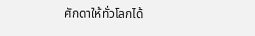ศักดาให้ทั่วโลกได้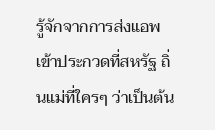รู้จักจากการส่งแอพเข้าประกวดที่สหรัฐ ถิ่นแม่ที่ใครๆ ว่าเป็นต้น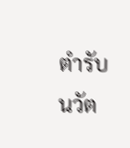ตำรับนวัต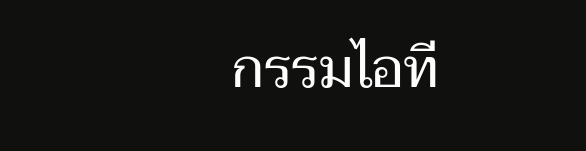กรรมไอที